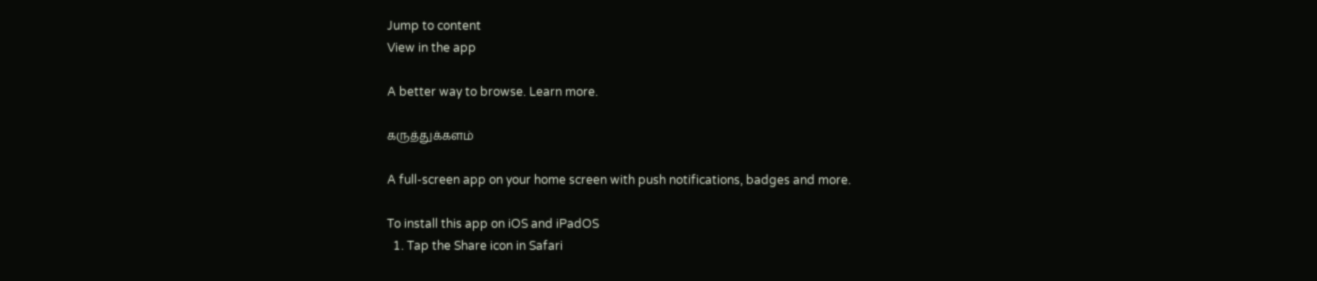Jump to content
View in the app

A better way to browse. Learn more.

கருத்துக்களம்

A full-screen app on your home screen with push notifications, badges and more.

To install this app on iOS and iPadOS
  1. Tap the Share icon in Safari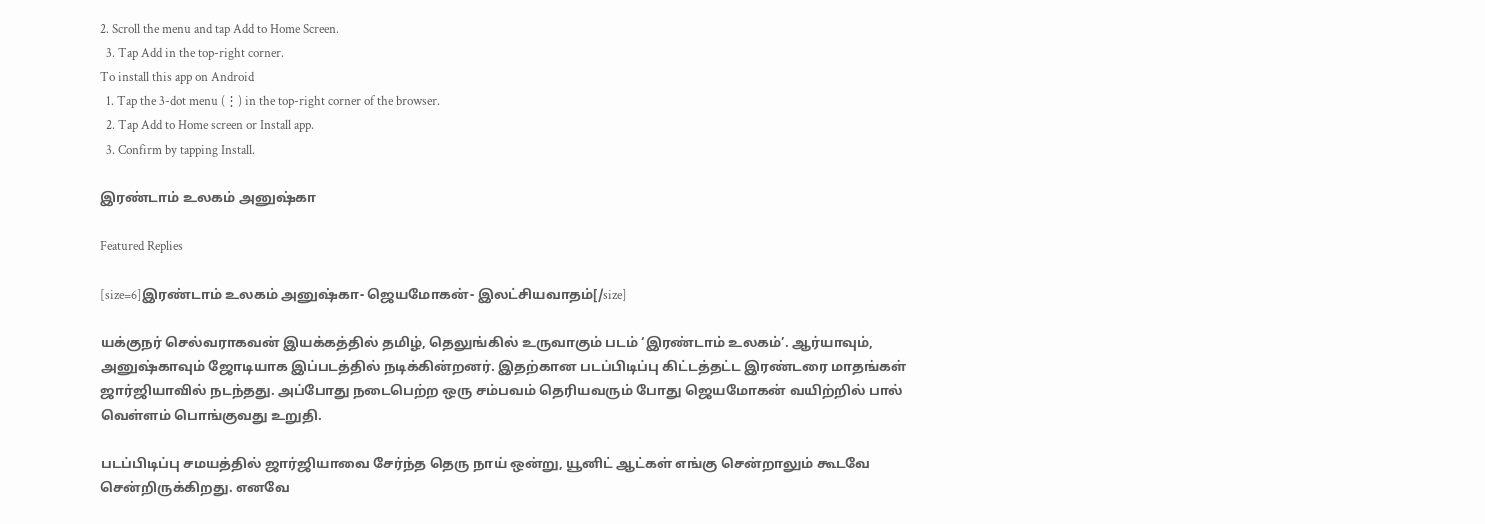2. Scroll the menu and tap Add to Home Screen.
  3. Tap Add in the top-right corner.
To install this app on Android
  1. Tap the 3-dot menu (⋮) in the top-right corner of the browser.
  2. Tap Add to Home screen or Install app.
  3. Confirm by tapping Install.

இரண்டாம் உலகம் அனுஷ்கா

Featured Replies

[size=6]இரண்டாம் உலகம் அனுஷ்கா- ஜெயமோகன்- இலட்சியவாதம்[/size]

யக்குநர் செல்வராகவன் இயக்கத்தில் தமிழ், தெலுங்கில் உருவாகும் படம் ‘இரண்டாம் உலகம்’. ஆர்யாவும், அனுஷ்காவும் ஜோடியாக இப்படத்தில் நடிக்கின்றனர். இதற்கான படப்பிடிப்பு கிட்டத்தட்ட இரண்டரை மாதங்கள் ஜார்ஜியாவில் நடந்தது. அப்போது நடைபெற்ற ஒரு சம்பவம் தெரியவரும் போது ஜெயமோகன் வயிற்றில் பால் வெள்ளம் பொங்குவது உறுதி.

படப்பிடிப்பு சமயத்தில் ஜார்ஜியாவை சேர்ந்த தெரு நாய் ஒன்று, யூனிட் ஆட்கள் எங்கு சென்றாலும் கூடவே சென்றிருக்கிறது. எனவே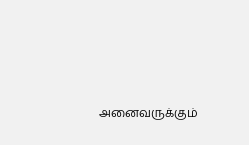அனைவருக்கும்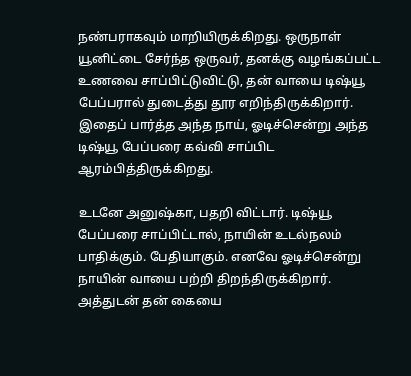நண்பராகவும் மாறியிருக்கிறது. ஒருநாள் யூனிட்டை சேர்ந்த ஒருவர், தனக்கு வழங்கப்பட்ட உணவை சாப்பிட்டுவிட்டு, தன் வாயை டிஷ்யூ பேப்பரால் துடைத்து தூர எறிந்திருக்கிறார். இதைப் பார்த்த அந்த நாய், ஓடிச்சென்று அந்த டிஷ்யூ பேப்பரை கவ்வி சாப்பிட ஆரம்பித்திருக்கிறது.

உடனே அனுஷ்கா, பதறி விட்டார். டிஷ்யூ பேப்பரை சாப்பிட்டால், நாயின் உடல்நலம் பாதிக்கும். பேதியாகும். எனவே ஓடிச்சென்று நாயின் வாயை பற்றி திறந்திருக்கிறார். அத்துடன் தன் கையை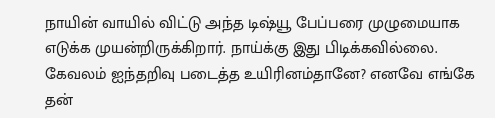நாயின் வாயில் விட்டு அந்த டிஷ்யூ பேப்பரை முழுமையாக எடுக்க முயன்றிருக்கிறார். நாய்க்கு இது பிடிக்கவில்லை. கேவலம் ஐந்தறிவு படைத்த உயிரினம்தானே? எனவே எங்கே தன்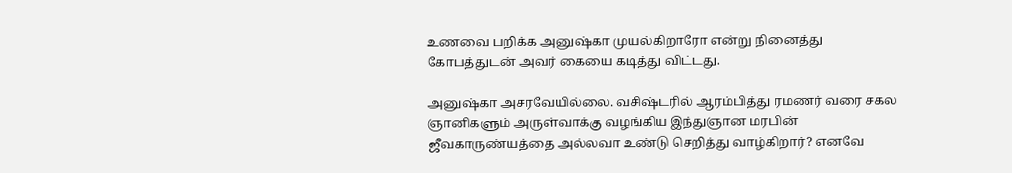உணவை பறிக்க அனுஷ்கா முயல்கிறாரோ என்று நினைத்து கோபத்துடன் அவர் கையை கடித்து விட்டது.

அனுஷ்கா அசரவேயில்லை. வசிஷ்டரில் ஆரம்பித்து ரமணர் வரை சகல ஞானிகளும் அருள்வாக்கு வழங்கிய இந்துஞான மரபின் ஜீவகாருண்யத்தை அல்லவா உண்டு செறித்து வாழ்கிறார்? எனவே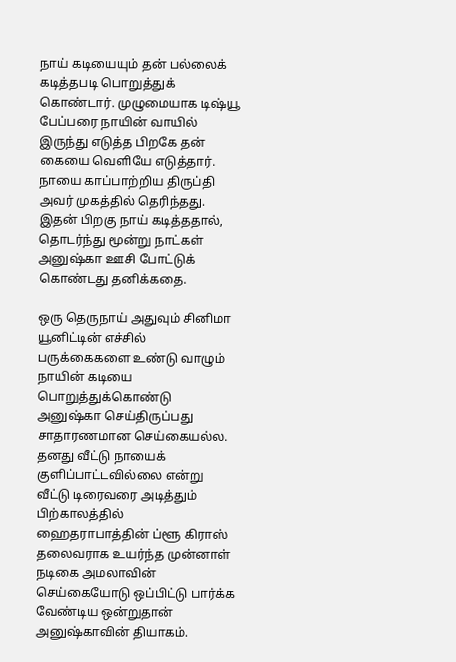நாய் கடியையும் தன் பல்லைக் கடித்தபடி பொறுத்துக் கொண்டார். முழுமையாக டிஷ்யூ பேப்பரை நாயின் வாயில் இருந்து எடுத்த பிறகே தன் கையை வெளியே எடுத்தார். நாயை காப்பாற்றிய திருப்தி அவர் முகத்தில் தெரிந்தது. இதன் பிறகு நாய் கடித்ததால், தொடர்ந்து மூன்று நாட்கள் அனுஷ்கா ஊசி போட்டுக் கொண்டது தனிக்கதை.

ஒரு தெருநாய் அதுவும் சினிமா யூனிட்டின் எச்சில் பருக்கைகளை உண்டு வாழும் நாயின் கடியை பொறுத்துக்கொண்டு அனுஷ்கா செய்திருப்பது சாதாரணமான செய்கையல்ல. தனது வீட்டு நாயைக் குளிப்பாட்டவில்லை என்று வீட்டு டிரைவரை அடித்தும் பிற்காலத்தில் ஹைதராபாத்தின் ப்ளூ கிராஸ் தலைவராக உயர்ந்த முன்னாள் நடிகை அமலாவின் செய்கையோடு ஒப்பிட்டு பார்க்க வேண்டிய ஒன்றுதான் அனுஷ்காவின் தியாகம்.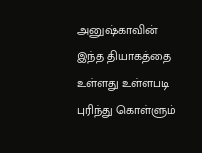அனுஷ்காவின் இந்த தியாகத்தை உள்ளது உள்ளபடி புரிந்து கொள்ளும்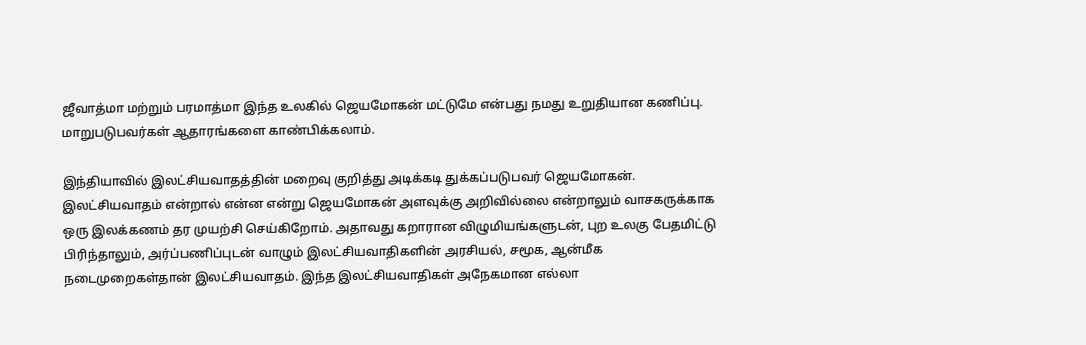ஜீவாத்மா மற்றும் பரமாத்மா இந்த உலகில் ஜெயமோகன் மட்டுமே என்பது நமது உறுதியான கணிப்பு. மாறுபடுபவர்கள் ஆதாரங்களை காண்பிக்கலாம்.

இந்தியாவில் இலட்சியவாதத்தின் மறைவு குறித்து அடிக்கடி துக்கப்படுபவர் ஜெயமோகன். இலட்சியவாதம் என்றால் என்ன என்று ஜெயமோகன் அளவுக்கு அறிவில்லை என்றாலும் வாசகருக்காக ஒரு இலக்கணம் தர முயற்சி செய்கிறோம். அதாவது கறாரான விழுமியங்களுடன், புற உலகு பேதமிட்டு பிரிந்தாலும், அர்ப்பணிப்புடன் வாழும் இலட்சியவாதிகளின் அரசியல், சமூக, ஆன்மீக நடைமுறைகள்தான் இலட்சியவாதம். இந்த இலட்சியவாதிகள் அநேகமான எல்லா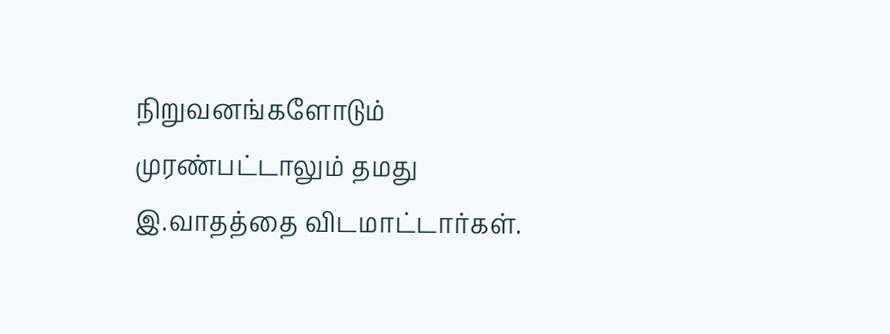நிறுவனங்களோடும் முரண்பட்டாலும் தமது இ.வாதத்தை விடமாட்டார்கள்.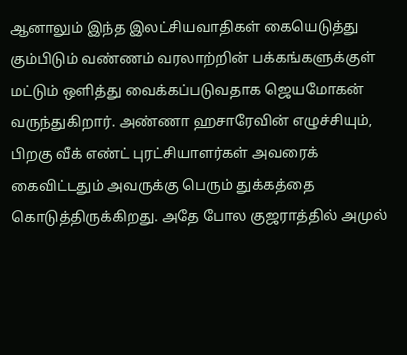ஆனாலும் இந்த இலட்சியவாதிகள் கையெடுத்து கும்பிடும் வண்ணம் வரலாற்றின் பக்கங்களுக்குள் மட்டும் ஒளித்து வைக்கப்படுவதாக ஜெயமோகன் வருந்துகிறார். அண்ணா ஹசாரேவின் எழுச்சியும், பிறகு வீக் எண்ட் புரட்சியாளர்கள் அவரைக் கைவிட்டதும் அவருக்கு பெரும் துக்கத்தை கொடுத்திருக்கிறது. அதே போல குஜராத்தில் அமுல்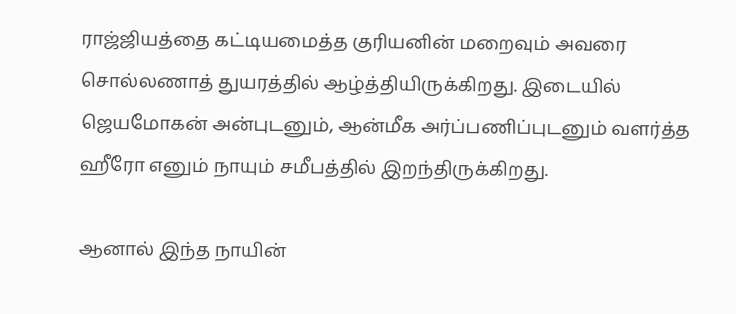ராஜ்ஜியத்தை கட்டியமைத்த குரியனின் மறைவும் அவரை சொல்லணாத் துயரத்தில் ஆழ்த்தியிருக்கிறது. இடையில் ஜெயமோகன் அன்புடனும், ஆன்மீக அர்ப்பணிப்புடனும் வளர்த்த ஹீரோ எனும் நாயும் சமீபத்தில் இறந்திருக்கிறது.

ஆனால் இந்த நாயின்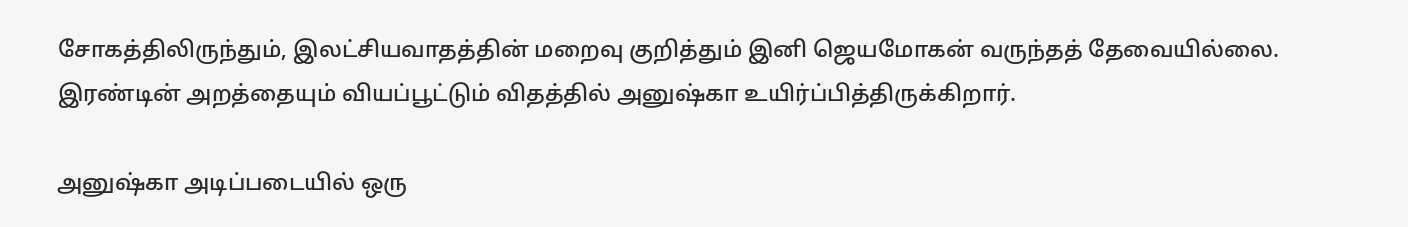சோகத்திலிருந்தும், இலட்சியவாதத்தின் மறைவு குறித்தும் இனி ஜெயமோகன் வருந்தத் தேவையில்லை. இரண்டின் அறத்தையும் வியப்பூட்டும் விதத்தில் அனுஷ்கா உயிர்ப்பித்திருக்கிறார்.

அனுஷ்கா அடிப்படையில் ஒரு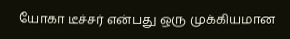யோகா டீச்சர் என்பது ஒரு முக்கியமான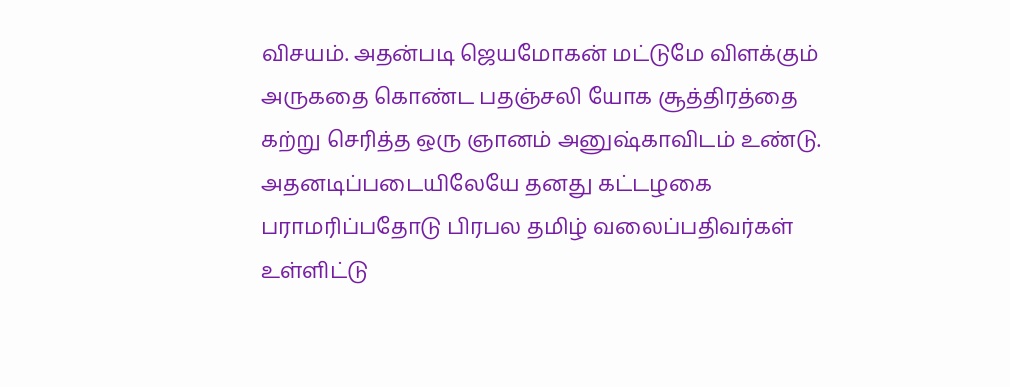விசயம். அதன்படி ஜெயமோகன் மட்டுமே விளக்கும் அருகதை கொண்ட பதஞ்சலி யோக சூத்திரத்தை கற்று செரித்த ஒரு ஞானம் அனுஷ்காவிடம் உண்டு. அதனடிப்படையிலேயே தனது கட்டழகை பராமரிப்பதோடு பிரபல தமிழ் வலைப்பதிவர்கள் உள்ளிட்டு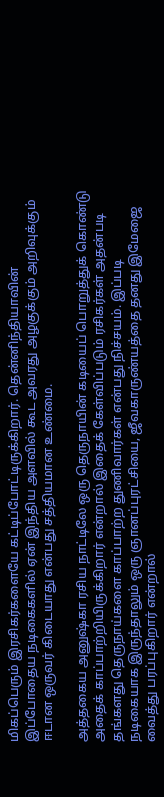மிகப்பெரும் இரசிகர்களையே கட்டிப்போட்டிருக்கிறார். தென்னிந்தியாவின் இப்போதைய நடிகைகளில் ஏன் இந்திய அளவில் கூட அவரது அழகுக்கும் அறிவுக்கும் ஈடான ஒருவர் கிடையாது என்பது சத்தியமான உண்மை.

அத்தகைய அனுஷ்கா ரசிய நாட்டிலே ஒரு தெருநாயின் கடியைப் பொறுத்துக் கொண்டு அதைக் காப்பாற்றியிருக்கிறார் என்றால் இதைக் கேள்விப்படும் ரசிகர்கள் அதன்படி தங்களது தெருநாய்களை காப்பாற்ற துணிவார்கள் என்பது நிச்சயம். இப்படி நடிகையாக இருந்தாலும் ஒரு ஞானப்புரட்சியை, ஜீவகாருண்யத்தை தனது இமேஜை வைத்து பரப்புகிறார் என்றால்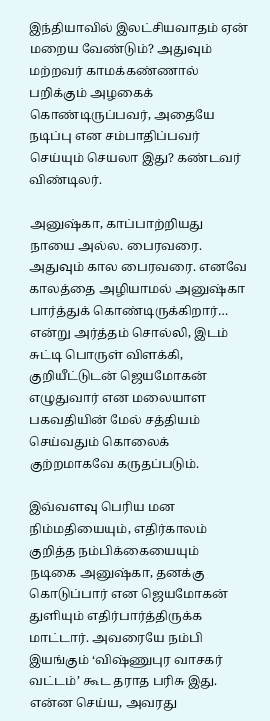இந்தியாவில் இலட்சியவாதம் ஏன் மறைய வேண்டும்? அதுவும் மற்றவர் காமக்கண்ணால் பறிக்கும் அழகைக் கொண்டிருப்பவர், அதையே நடிப்பு என சம்பாதிப்பவர் செய்யும் செயலா இது? கண்டவர் விண்டிலர்.

அனுஷ்கா, காப்பாற்றியது நாயை அல்ல. பைரவரை. அதுவும் கால பைரவரை. எனவே காலத்தை அழியாமல் அனுஷ்கா பார்த்துக் கொண்டிருக்கிறார்… என்று அர்த்தம் சொல்லி, இடம் சுட்டி பொருள் விளக்கி, குறியீட்டுடன் ஜெயமோகன் எழுதுவார் என மலையாள பகவதியின் மேல் சத்தியம் செய்வதும் கொலைக் குற்றமாகவே கருதப்படும்.

இவ்வளவு பெரிய மன நிம்மதியையும், எதிர்காலம் குறித்த நம்பிக்கையையும் நடிகை அனுஷ்கா, தனக்கு கொடுப்பார் என ஜெயமோகன் துளியும் எதிர்பார்த்திருக்க மாட்டார். அவரையே நம்பி இயங்கும் ‘விஷ்ணுபுர வாசகர் வட்டம்’ கூட தராத பரிசு இது. என்ன செய்ய, அவரது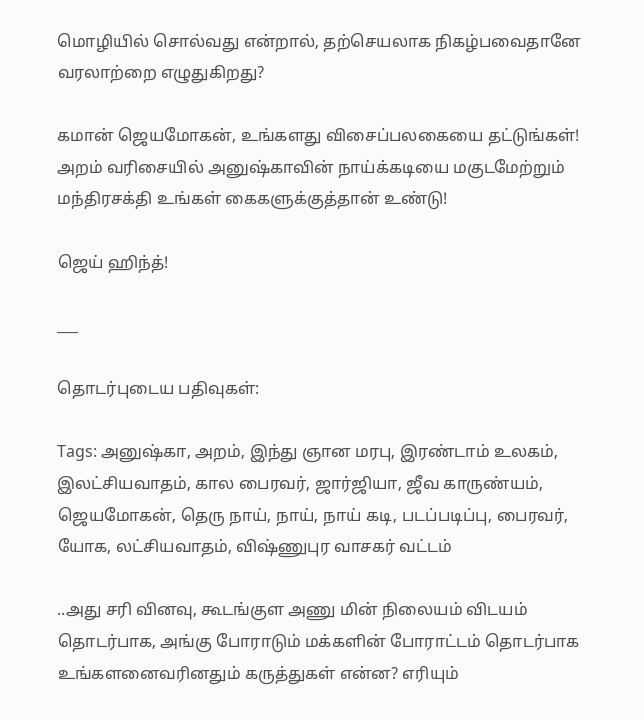மொழியில் சொல்வது என்றால், தற்செயலாக நிகழ்பவைதானே வரலாற்றை எழுதுகிறது?

கமான் ஜெயமோகன், உங்களது விசைப்பலகையை தட்டுங்கள்! அறம் வரிசையில் அனுஷ்காவின் நாய்க்கடியை மகுடமேற்றும் மந்திரசக்தி உங்கள் கைகளுக்குத்தான் உண்டு!

ஜெய் ஹிந்த்!

___

தொடர்புடைய பதிவுகள்:

Tags: அனுஷ்கா, அறம், இந்து ஞான மரபு, இரண்டாம் உலகம், இலட்சியவாதம், கால பைரவர், ஜார்ஜியா, ஜீவ காருண்யம், ஜெயமோகன், தெரு நாய், நாய், நாய் கடி, படப்படிப்பு, பைரவர், யோக, லட்சியவாதம், விஷ்ணுபுர வாசகர் வட்டம்

..அது சரி வினவு, கூடங்குள அணு மின் நிலையம் விடயம் தொடர்பாக, அங்கு போராடும் மக்களின் போராட்டம் தொடர்பாக உங்களனைவரினதும் கருத்துகள் என்ன? எரியும்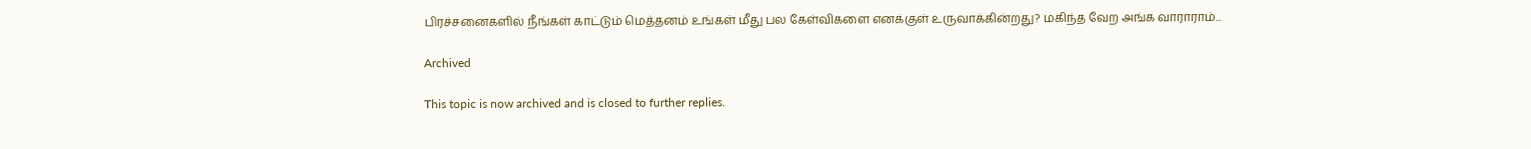பிரச்சனைகளில் நீங்கள் காட்டும் மெத்தனம் உங்கள் மீது பல கேள்விகளை எனக்குள் உருவாக்கின்றது? மகிந்த வேற அங்க வாராராம்...

Archived

This topic is now archived and is closed to further replies.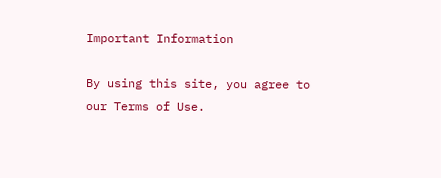Important Information

By using this site, you agree to our Terms of Use.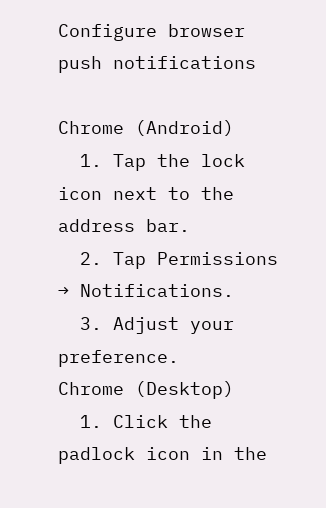Configure browser push notifications

Chrome (Android)
  1. Tap the lock icon next to the address bar.
  2. Tap Permissions → Notifications.
  3. Adjust your preference.
Chrome (Desktop)
  1. Click the padlock icon in the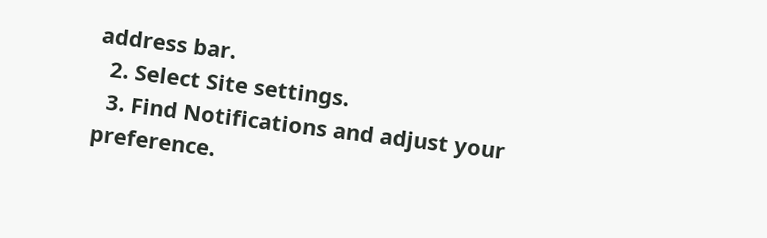address bar.
  2. Select Site settings.
  3. Find Notifications and adjust your preference.